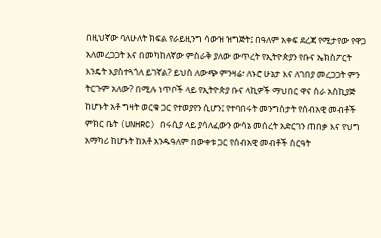በዚህኛው ባለሁለት ክፍል የራይዚንግ ሳውዝ ዝግጅት፤ በዓለም አቀፍ ደረጃ የሚታየው የዋጋ አለመረጋጋት እና በመካከለኛው ምስራቅ ያለው ውጥረት የኢትዮጵያን የቡና ኤክስፖርት እንዴት እያስተጓጎለ ይገኛል? ይህስ ለውጭ ምንዛሬ፣ ለኑሮ ሁኔታ እና ለገበያ መረጋጋት ምን ትርጉም አለው? በሚሉ ነጥቦች ላይ የኢትዮጵያ ቡና ላኪዎች ማህበር ዋና ስራ አስኪያጅ ከሆኑት አቶ ግዛት ወርቁ ጋር የተወያየን ሲሆን፤ የተባበሩት መንግስታት የሰብአዊ መብቶች ምክር ቤት (UNHRC) በሩሲያ ላይ ያሳለፈውን ውሳኔ መሰረት አድርገን ጠበቃ እና የህግ አማካሪ ከሆኑት ከአቶ አንዱዓለም በውቀቱ ጋር የሰብአዊ መብቶች ስርዓት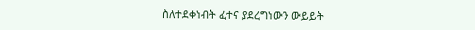ስለተደቀነብት ፈተና ያደረግነውን ውይይት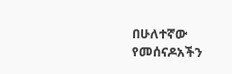በሁለተኛው የመሰናዶአችን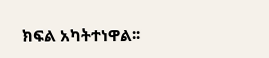ክፍል አካትተነዋል፡፡